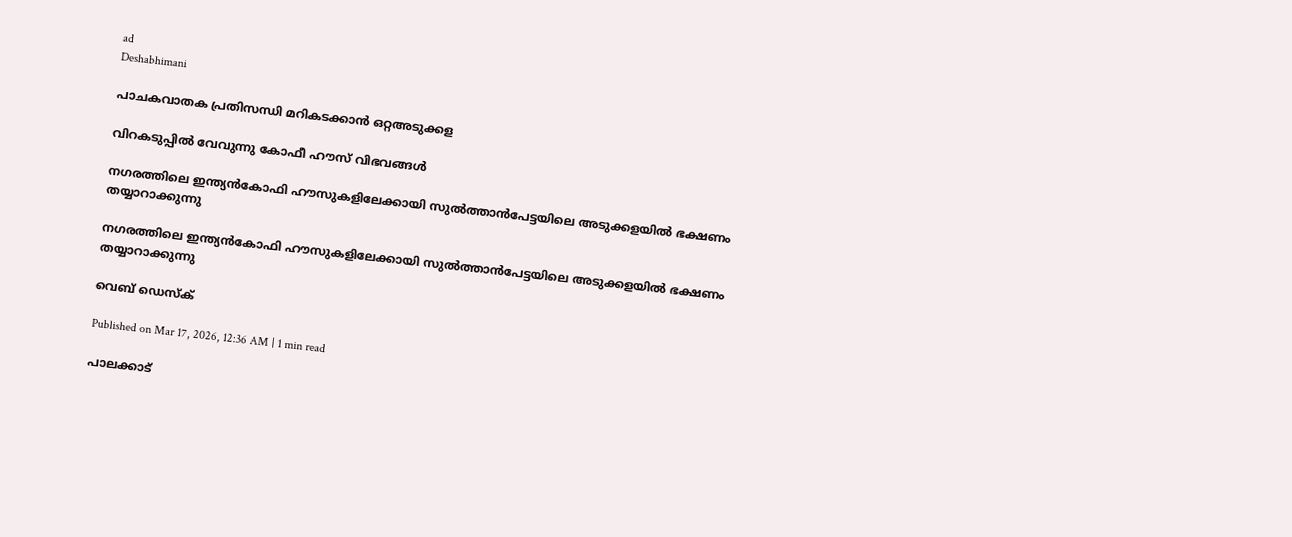ad
Deshabhimani

പാചകവാതക പ്രതിസന്ധി മറികടക്കാൻ ഒറ്റഅടുക്കള

വിറകടുപ്പിൽ വേവുന്നു കോഫീ ഹ‍ൗസ്‌ വിഭവങ്ങൾ

നഗരത്തിലെ ഇന്ത്യൻകോഫി ഹൗസുകളിലേക്കായി സുൽത്താൻപേട്ടയിലെ അടുക്കളയിൽ ഭക്ഷണം തയ്യാറാക്കുന്നു

നഗരത്തിലെ ഇന്ത്യൻകോഫി ഹൗസുകളിലേക്കായി സുൽത്താൻപേട്ടയിലെ അടുക്കളയിൽ ഭക്ഷണം തയ്യാറാക്കുന്നു

വെബ് ഡെസ്ക്

Published on Mar 17, 2026, 12:36 AM | 1 min read

പാലക്കാട്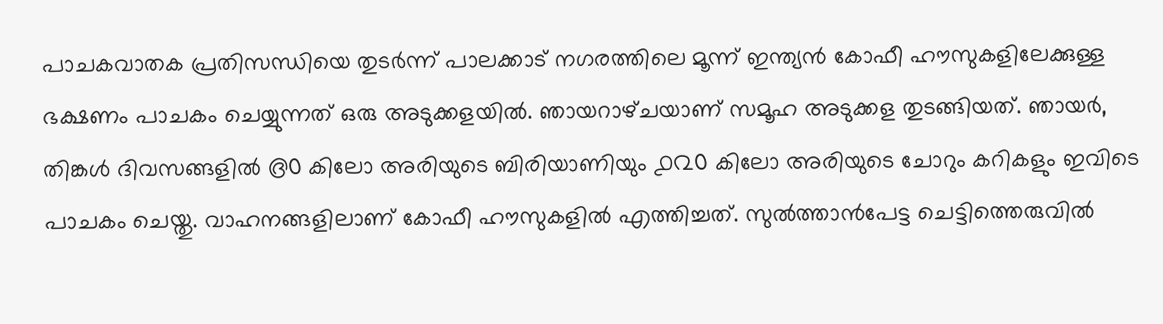പാചകവാതക പ്രതിസന്ധിയെ തുടർന്ന് പാലക്കാട് നഗരത്തിലെ മൂന്ന് ഇന്ത്യൻ കോഫീ ഹ‍ൗസുകളിലേക്കുള്ള ഭക്ഷണം പാചകം ചെയ്യുന്നത്‌ ഒരു അടുക്കളയിൽ. ഞായറാഴ്‌ചയാണ്‌ സമൂഹ അടുക്കള തുടങ്ങിയത്‌. ഞായർ, തിങ്കൾ ദിവസങ്ങളിൽ ൫൦ കിലോ അരിയുടെ ബിരിയാണിയും ൧൨൦ കിലോ അരിയുടെ ചോറും കറികളും ഇവിടെ പാചകം ചെയ്തു. വാഹനങ്ങളിലാണ്‌ കോഫീ ഹ‍ൗസുകളിൽ എത്തിച്ചത്‌. സുൽത്താൻപേട്ട ചെട്ടിത്തെരുവിൽ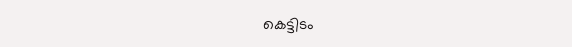കെട്ടിടം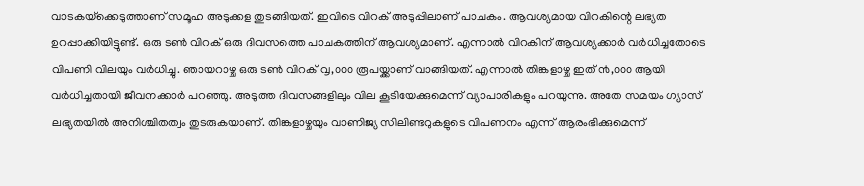വാടകയ്‌ക്കെടുത്താണ് സമൂഹ അടുക്കള തുടങ്ങിയത്‌. ഇവിടെ വിറക്‌ അടുപ്പിലാണ്‌ പാചകം. ആവശ്യമായ വിറകിന്റെ ലഭ്യത ഉറപ്പാക്കിയിട്ടുണ്ട്. ഒരു ടൺ വിറക്‌ ഒരു ദിവസത്തെ പാചകത്തിന് ആവശ്യമാണ്. എന്നാൽ വിറകിന്‌ ആവശ്യക്കാർ വർധിച്ചതോടെ വിപണി വിലയും വർധിച്ചു. ഞായറാഴ്ച ഒരു ടൺ വിറക്‌ ൮,൦൦൦ രൂപയ്ക്കാണ്‌ വാങ്ങിയത്‌. എന്നാൽ തിങ്കളാഴ്ച ഇത് ൯,൦൦൦ ആയി വർധിച്ചതായി ജീവനക്കാർ പറഞ്ഞു. അടുത്ത ദിവസങ്ങളിലും വില കൂടിയേക്കുമെന്ന്‌ വ്യാപാരികളും പറയുന്നു. അതേ സമയം ഗ്യാസ് ലഭ്യതയിൽ അനിശ്ചിതത്വം തുടരുകയാണ്. തിങ്കളാഴ്ചയും വാണിജ്യ സിലിണ്ടറുകളുടെ വിപണനം എന്ന് ആരംഭിക്കുമെന്ന്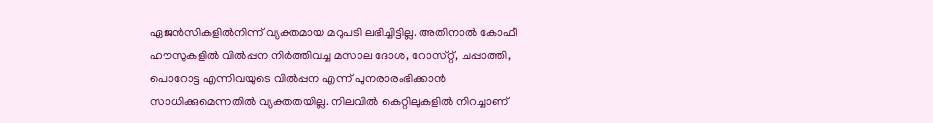ഏജൻസികളിൽനിന്ന് വ്യക്തമായ മറുപടി ലഭിച്ചിട്ടില്ല. അതിനാൽ കോഫീ ഹ‍ൗസുകളിൽ വിൽപ്പന നിർത്തിവച്ച മസാല ദോശ, റോസ്‌റ്റ്‌, ചപ്പാത്തി, പൊറോട്ട എന്നിവയുടെ വിൽപ്പന എന്ന് പുനരാരംഭിക്കാൻ സാധിക്കുമെന്നതിൽ വ്യക്തതയില്ല. നിലവിൽ കെറ്റിലുകളിൽ നിറച്ചാണ്‌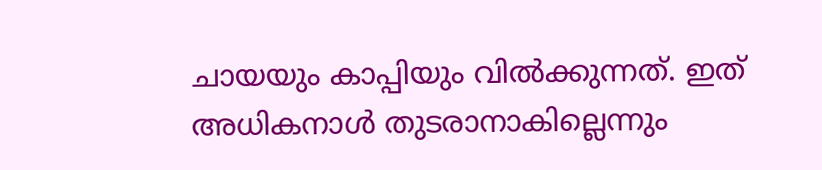ചായയും കാപ്പിയും വിൽക്കുന്നത്‌. ഇത്‌ അധികനാൾ തുടരാനാകില്ലെന്നും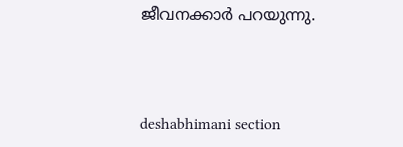ജീവനക്കാർ പറയുന്നു.



deshabhimani section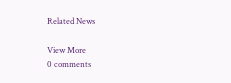Related News

View More
0 comments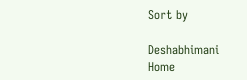Sort by

Deshabhimani
Home